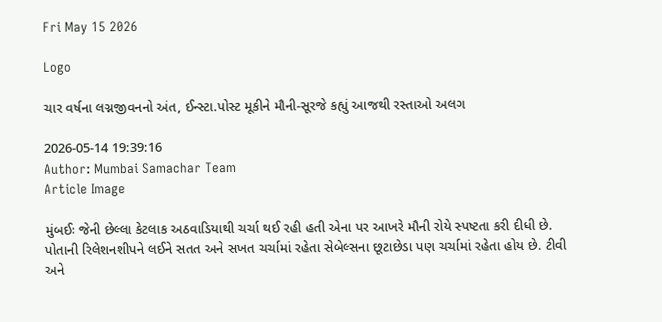Fri May 15 2026

Logo

ચાર વર્ષના લગ્નજીવનનો અંત, ઈન્સ્ટા.પોસ્ટ મૂકીને મૌની-સૂરજે કહ્યું આજથી રસ્તાઓ અલગ

2026-05-14 19:39:16
Author: Mumbai Samachar Team
Article Image

મુંબઈઃ જેની છેલ્લા કેટલાક અઠવાડિયાથી ચર્ચા થઈ રહી હતી એના પર આખરે મૌની રોયે સ્પષ્ટતા કરી દીધી છે. પોતાની રિલેશનશીપને લઈને સતત અને સખત ચર્ચામાં રહેતા સેબેલ્સના છૂટાછેડા પણ ચર્ચામાં રહેતા હોય છે. ટીવી અને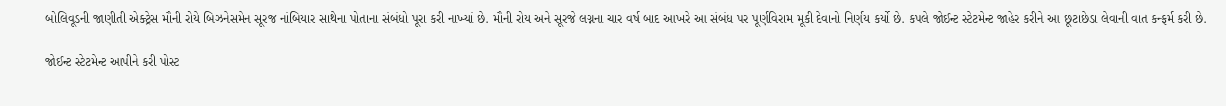બોલિવૂડની જાણીતી એક્ટ્રેસ મૌની રોયે બિઝનેસમેન સૂરજ નાંબિયાર સાથેના પોતાના સંબંધો પૂરા કરી નાખ્યાં છે. મૌની રોય અને સૂરજે લગ્નના ચાર વર્ષ બાદ આખરે આ સંબંધ પર પૂર્ણવિરામ મૂકી દેવાનો નિર્ણય કર્યો છે. કપલે જોઈન્ટ સ્ટેટમેન્ટ જાહેર કરીને આ છૂટાછેડા લેવાની વાત કન્ફર્મ કરી છે.

જોઈન્ટ સ્ટેટમેન્ટ આપીને કરી પોસ્ટ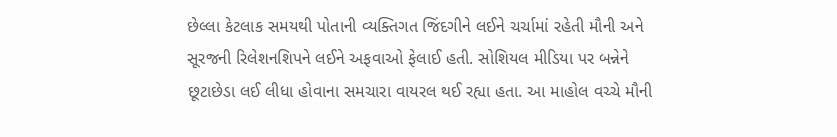છેલ્લા કેટલાક સમયથી પોતાની વ્યક્તિગત જિંદગીને લઈને ચર્ચામાં રહેતી મૌની અને સૂરજની રિલેશનશિપને લઈને અફવાઓ ફેલાઈ હતી. સોશિયલ મીડિયા પર બન્નેને છૂટાછેડા લઈ લીધા હોવાના સમચારા વાયરલ થઈ રહ્યા હતા. આ માહોલ વચ્ચે મૌની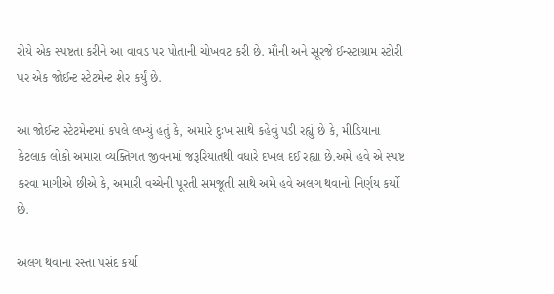રોયે એક સ્પષ્ટતા કરીને આ વાવડ પર પોતાની ચોખવટ કરી છે. મૌની અને સૂરજે ઈન્સ્ટાગ્રામ સ્ટોરી પર એક જોઈન્ટ સ્ટેટમેન્ટ શેર કર્યું છે.

આ જોઈન્ટ સ્ટેટમેન્ટમાં કપલે લખ્યું હતું કે, અમારે દુઃખ સાથે કહેવું પડી રહ્યું છે કે, મીડિયાના કેટલાક લોકો અમારા વ્યક્તિગત જીવનમાં જરૂરિયાતથી વધારે દખલ દઈ રહ્યા છે.અમે હવે એ સ્પષ્ટ કરવા માગીએ છીએ કે, અમારી વચ્ચેની પૂરતી સમજૂતી સાથે અમે હવે અલગ થવાનો નિર્ણય કર્યો છે.

અલગ થવાના રસ્તા પસંદ કર્યા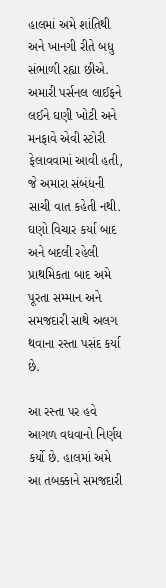હાલમાં અમે શાંતિથી અને ખાનગી રીતે બધુ સંભાળી રહ્યા છીએ. અમારી પર્સનલ લાઈફને લઈને ઘણી ખોટી અને મનફાવે એવી સ્ટોરી ફેલાવવામાં આવી હતી, જે અમારા સંબંધની સાચી વાત કહેતી નથી. ઘણો વિચાર કર્યા બાદ અને બદલી રહેલી પ્રાથમિકતા બાદ અમે પૂરતા સમ્માન અને સમજદારી સાથે અલગ થવાના રસ્તા પસંદ કર્યા છે.

આ રસ્તા પર હવે આગળ વધવાનો નિર્ણય કર્યો છે. હાલમાં અમે આ તબક્કાને સમજદારી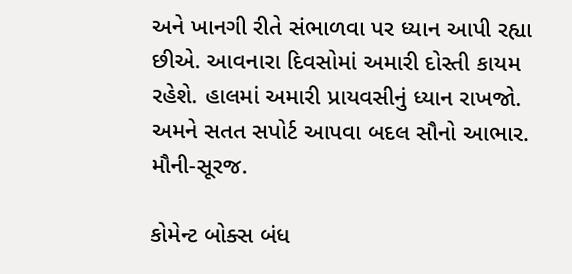અને ખાનગી રીતે સંભાળવા પર ધ્યાન આપી રહ્યા છીએ. આવનારા દિવસોમાં અમારી દોસ્તી કાયમ રહેશે. હાલમાં અમારી પ્રાયવસીનું ધ્યાન રાખજો. અમને સતત સપોર્ટ આપવા બદલ સૌનો આભાર. મૌની-સૂરજ.

કોમેન્ટ બોક્સ બંધ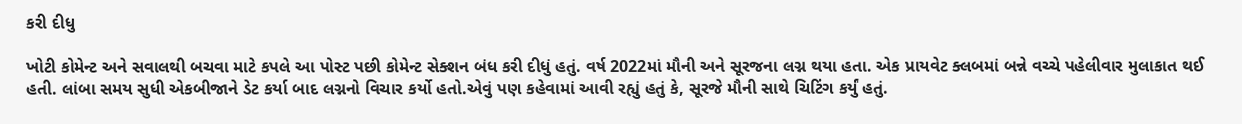કરી દીધુ

ખોટી કોમેન્ટ અને સવાલથી બચવા માટે કપલે આ પોસ્ટ પછી કોમેન્ટ સેક્શન બંધ કરી દીધું હતું. વર્ષ 2022માં મૌની અને સૂરજના લગ્ન થયા હતા. એક પ્રાયવેટ ક્લબમાં બન્ને વચ્ચે પહેલીવાર મુલાકાત થઈ હતી. લાંબા સમય સુધી એકબીજાને ડેટ કર્યા બાદ લગ્નનો વિચાર કર્યો હતો.એવું પણ કહેવામાં આવી રહ્યું હતું કે, સૂરજે મૌની સાથે ચિટિંગ કર્યું હતું.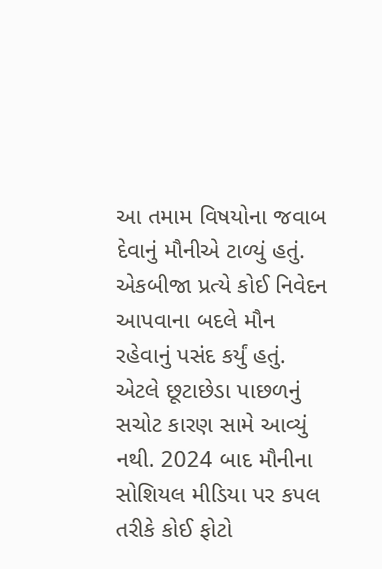આ તમામ વિષયોના જવાબ દેવાનું મૌનીએ ટાળ્યું હતું. એકબીજા પ્રત્યે કોઈ નિવેદન આપવાના બદલે મૌન રહેવાનું પસંદ કર્યું હતું. એટલે છૂટાછેડા પાછળનું સચોટ કારણ સામે આવ્યું નથી. 2024 બાદ મૌનીના સોશિયલ મીડિયા પર કપલ તરીકે કોઈ ફોટો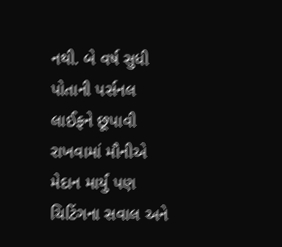નથી. બે વર્ષ સુધી પોતાની પર્સનલ લાઈફને છૂપાવી રાખવામાં મૌનીએ મેદાન માર્યું પણ ચિટિંગના સવાલ અને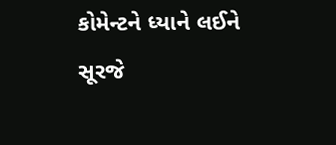કોમેન્ટને ધ્યાને લઈને સૂરજે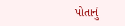પોતાનું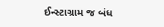ઈન્સ્ટાગ્રામ જ બંધ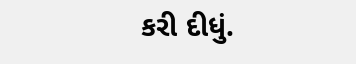કરી દીધું.